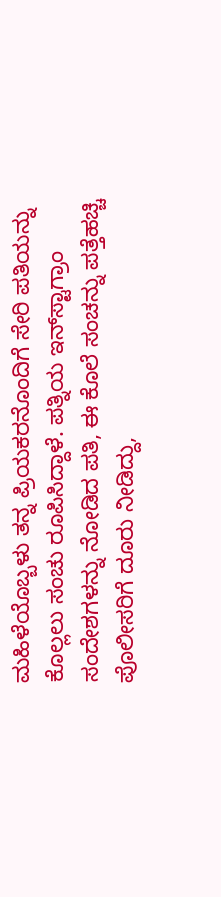ಮಹಿಳೆಯೊಬ್ಬಳು ತನ್ನ ಪ್ರಿಯಕರನೊಂದಿಗೆ ಸೇರಿ ಪತಿಯನ್ನು ಕೊಲ್ಲಲು ಸಂಚು ರೂಪಿಸಿದ್ದಾಳೆ. ಪತ್ನಿಯ ಇನ್‌ಸ್ಟಾಗ್ರಾಂ ಸಂದೇಶಗಳನ್ನು ನೋಡಿದ ಪತಿ, ಈ ಕೊಲೆ ಸಂಚನ್ನು ಪತ್ತೆಹಚ್ಚಿ ಪೊಲೀಸರಿಗೆ ದೂರು ನೀಡಿದ್ದು,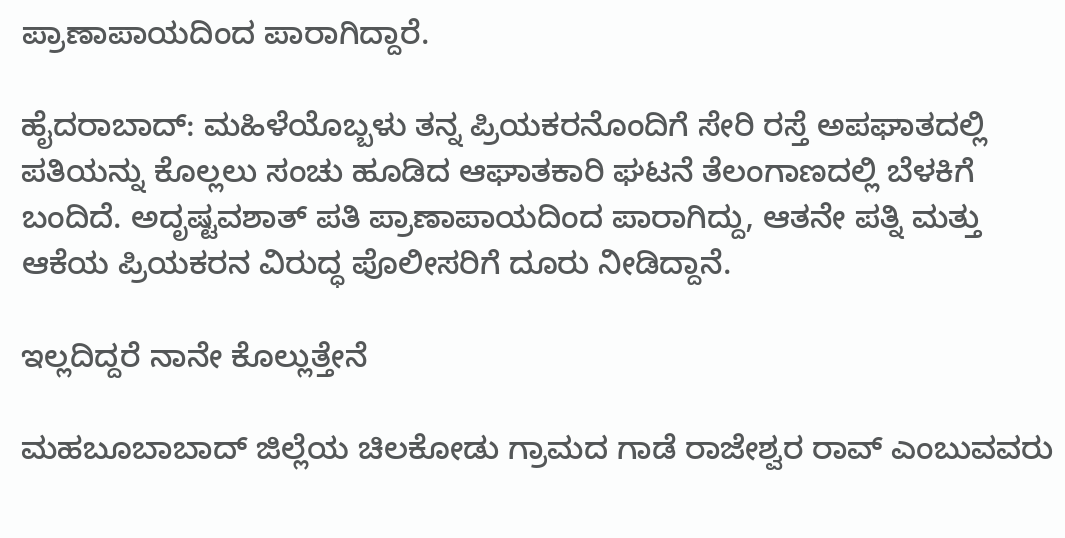ಪ್ರಾಣಾಪಾಯದಿಂದ ಪಾರಾಗಿದ್ದಾರೆ.

ಹೈದರಾಬಾದ್‌: ಮಹಿಳೆಯೊಬ್ಬಳು ತನ್ನ ಪ್ರಿಯಕರನೊಂದಿಗೆ ಸೇರಿ ರಸ್ತೆ ಅಪಘಾತದಲ್ಲಿ ಪತಿಯನ್ನು ಕೊಲ್ಲಲು ಸಂಚು ಹೂಡಿದ ಆಘಾತಕಾರಿ ಘಟನೆ ತೆಲಂಗಾಣದಲ್ಲಿ ಬೆಳಕಿಗೆ ಬಂದಿದೆ. ಅದೃಷ್ಟವಶಾತ್ ಪತಿ ಪ್ರಾಣಾಪಾಯದಿಂದ ಪಾರಾಗಿದ್ದು, ಆತನೇ ಪತ್ನಿ ಮತ್ತು ಆಕೆಯ ಪ್ರಿಯಕರನ ವಿರುದ್ಧ ಪೊಲೀಸರಿಗೆ ದೂರು ನೀಡಿದ್ದಾನೆ.

ಇಲ್ಲದಿದ್ದರೆ ನಾನೇ ಕೊಲ್ಲುತ್ತೇನೆ

ಮಹಬೂಬಾಬಾದ್ ಜಿಲ್ಲೆಯ ಚಿಲಕೋಡು ಗ್ರಾಮದ ಗಾಡೆ ರಾಜೇಶ್ವರ ರಾವ್ ಎಂಬುವವರು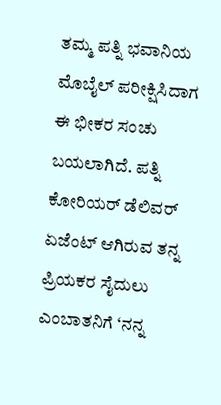ತಮ್ಮ ಪತ್ನಿ ಭವಾನಿಯ ಮೊಬೈಲ್ ಪರೀಕ್ಷಿಸಿದಾಗ ಈ ಭೀಕರ ಸಂಚು ಬಯಲಾಗಿದೆ. ಪತ್ನಿ ಕೋರಿಯರ್ ಡೆಲಿವರ್ ಏಜೆಂಟ್‌ ಆಗಿರುವ ತನ್ನ ಪ್ರಿಯಕರ ಸೈದುಲು ಎಂಬಾತನಿಗೆ ‘ನನ್ನ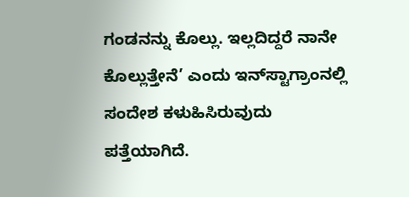ಗಂಡನನ್ನು ಕೊಲ್ಲು. ಇಲ್ಲದಿದ್ದರೆ ನಾನೇ ಕೊಲ್ಲುತ್ತೇನೆ’ ಎಂದು ಇನ್‌ಸ್ಟಾಗ್ರಾಂನಲ್ಲಿ ಸಂದೇಶ ಕಳುಹಿಸಿರುವುದು ಪತ್ತೆಯಾಗಿದೆ.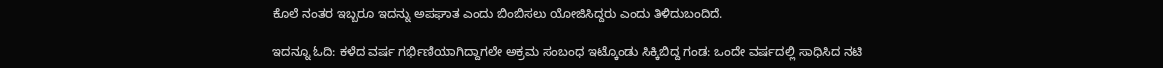ಕೊಲೆ ನಂತರ ಇಬ್ಬರೂ ಇದನ್ನು ಅಪಘಾತ ಎಂದು ಬಿಂಬಿಸಲು ಯೋಜಿಸಿದ್ದರು ಎಂದು ತಿಳಿದುಬಂದಿದೆ.

ಇದನ್ನೂ ಓದಿ: ಕಳೆದ ವರ್ಷ ಗರ್ಭಿಣಿಯಾಗಿದ್ದಾಗಲೇ ಅಕ್ರಮ ಸಂಬಂಧ ಇಟ್ಕೊಂಡು ಸಿಕ್ಕಿಬಿದ್ದ ಗಂಡ: ಒಂದೇ ವರ್ಷದಲ್ಲಿ ಸಾಧಿಸಿದ ನಟಿ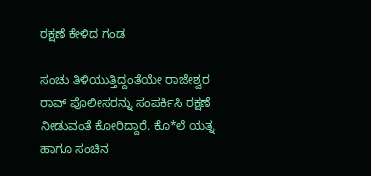ರಕ್ಷಣೆ ಕೇಳಿದ ಗಂಡ

ಸಂಚು ತಿಳಿಯುತ್ತಿದ್ದಂತೆಯೇ ರಾಜೇಶ್ವರ ರಾವ್ ಪೊಲೀಸರನ್ನು ಸಂಪರ್ಕಿಸಿ ರಕ್ಷಣೆ ನೀಡುವಂತೆ ಕೋರಿದ್ದಾರೆ. ಕೊ*ಲೆ ಯತ್ನ ಹಾಗೂ ಸಂಚಿನ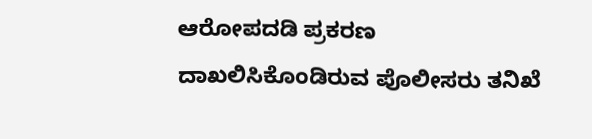ಆರೋಪದಡಿ ಪ್ರಕರಣ ದಾಖಲಿಸಿಕೊಂಡಿರುವ ಪೊಲೀಸರು ತನಿಖೆ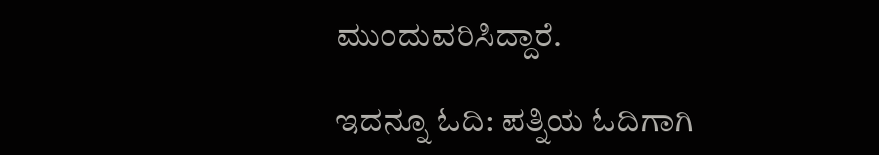ಮುಂದುವರಿಸಿದ್ದಾರೆ.

ಇದನ್ನೂ ಓದಿ: ಪತ್ನಿಯ ಓದಿಗಾಗಿ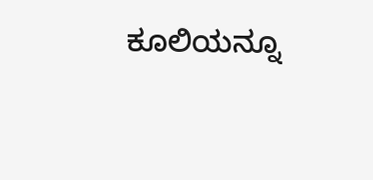ಕೂಲಿಯನ್ನೂ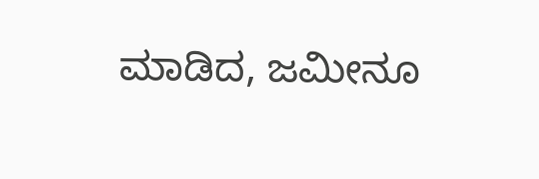ಮಾಡಿದ, ಜಮೀನೂ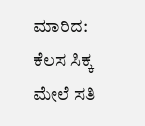ಮಾರಿದ: ಕೆಲಸ ಸಿಕ್ಕ ಮೇಲೆ ಸತಿ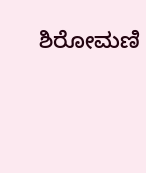ಶಿರೋಮಣಿ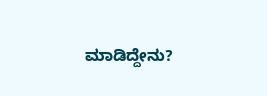ಮಾಡಿದ್ದೇನು?